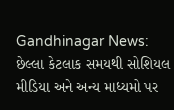Gandhinagar News: છેલ્લા કેટલાક સમયથી સોશિયલ મીડિયા અને અન્ય માધ્યમો પર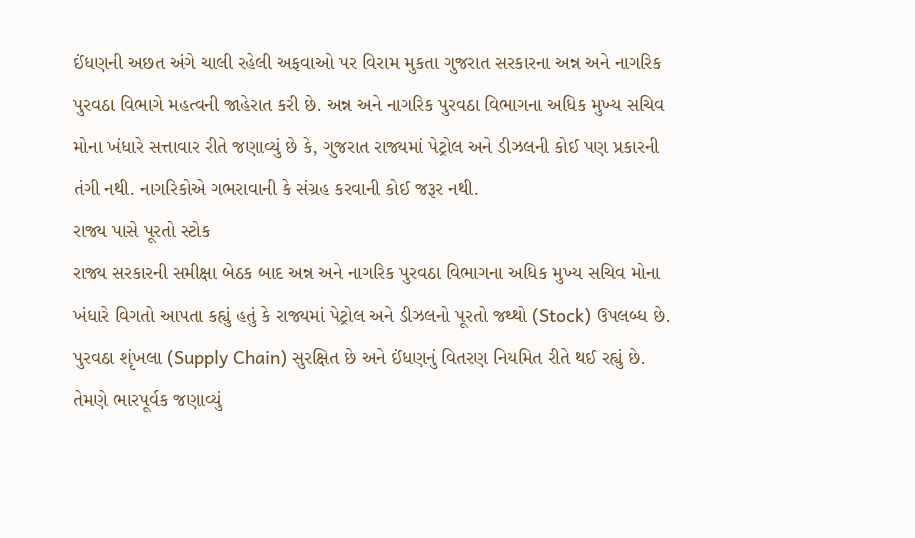ઈંધણની અછત અંગે ચાલી રહેલી અફવાઓ પર વિરામ મુકતા ગુજરાત સરકારના અન્ન અને નાગરિક પુરવઠા વિભાગે મહત્વની જાહેરાત કરી છે. અન્ન અને નાગરિક પુરવઠા વિભાગના અધિક મુખ્ય સચિવ મોના ખંધારે સત્તાવાર રીતે જણાવ્યું છે કે, ગુજરાત રાજ્યમાં પેટ્રોલ અને ડીઝલની કોઈ પણ પ્રકારની તંગી નથી. નાગરિકોએ ગભરાવાની કે સંગ્રહ કરવાની કોઈ જરૂર નથી.
રાજ્ય પાસે પૂરતો સ્ટોક
રાજ્ય સરકારની સમીક્ષા બેઠક બાદ અન્ન અને નાગરિક પુરવઠા વિભાગના અધિક મુખ્ય સચિવ મોના ખંધારે વિગતો આપતા કહ્યું હતું કે રાજ્યમાં પેટ્રોલ અને ડીઝલનો પૂરતો જથ્થો (Stock) ઉપલબ્ધ છે. પુરવઠા શૃંખલા (Supply Chain) સુરક્ષિત છે અને ઈંધણનું વિતરણ નિયમિત રીતે થઈ રહ્યું છે.
તેમણે ભારપૂર્વક જણાવ્યું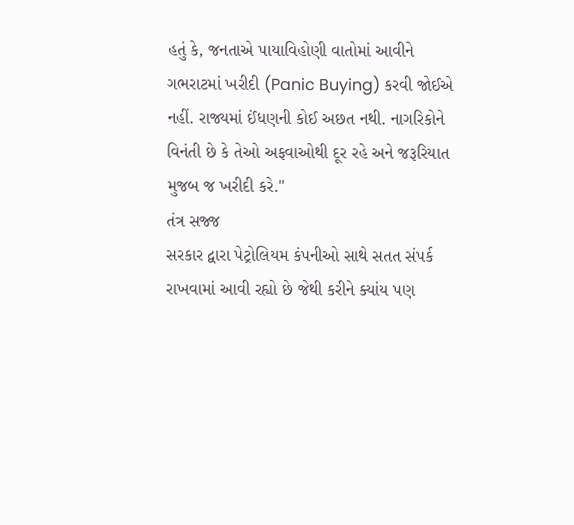હતું કે, જનતાએ પાયાવિહોણી વાતોમાં આવીને ગભરાટમાં ખરીદી (Panic Buying) કરવી જોઈએ નહીં. રાજ્યમાં ઈંધણની કોઈ અછત નથી. નાગરિકોને વિનંતી છે કે તેઓ અફવાઓથી દૂર રહે અને જરૂરિયાત મુજબ જ ખરીદી કરે."
તંત્ર સજ્જ
સરકાર દ્વારા પેટ્રોલિયમ કંપનીઓ સાથે સતત સંપર્ક રાખવામાં આવી રહ્યો છે જેથી કરીને ક્યાંય પણ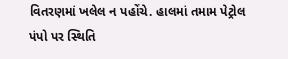વિતરણમાં ખલેલ ન પહોંચે. હાલમાં તમામ પેટ્રોલ પંપો પર સ્થિતિ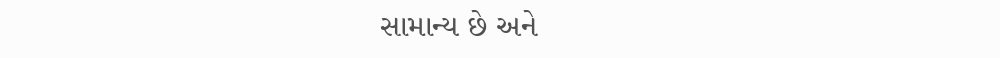સામાન્ય છે અને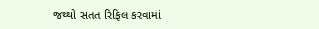જથ્થો સતત રિફિલ કરવામાં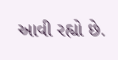આવી રહ્યો છે.